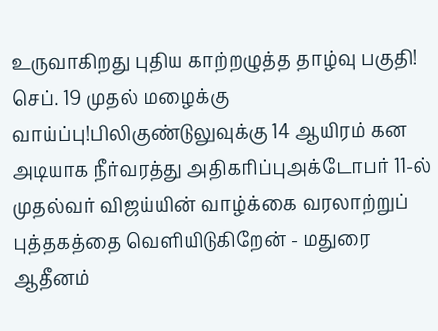உருவாகிறது புதிய காற்றழுத்த தாழ்வு பகுதி! செப். 19 முதல் மழைக்கு வாய்ப்பு!பிலிகுண்டுலுவுக்கு 14 ஆயிரம் கன அடியாக நீர்வரத்து அதிகரிப்புஅக்டோபர் 11-ல் முதல்வர் விஜய்யின் வாழ்க்கை வரலாற்றுப் புத்தகத்தை வெளியிடுகிறேன் - மதுரை ஆதீனம்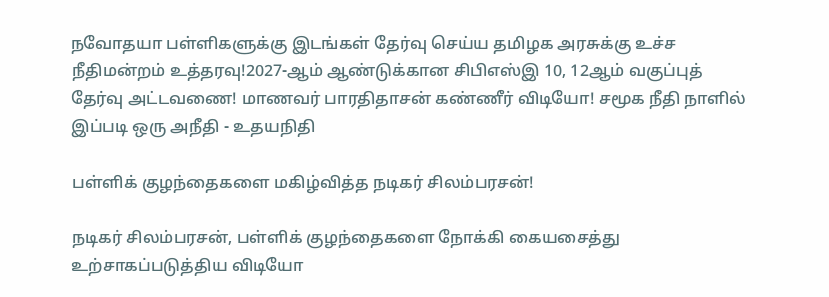நவோதயா பள்ளிகளுக்கு இடங்கள் தேர்வு செய்ய தமிழக அரசுக்கு உச்ச நீதிமன்றம் உத்தரவு!2027-ஆம் ஆண்டுக்கான சிபிஎஸ்இ 10, 12ஆம் வகுப்புத் தேர்வு அட்டவணை! மாணவர் பாரதிதாசன் கண்ணீர் விடியோ! சமூக நீதி நாளில் இப்படி ஒரு அநீதி - உதயநிதி

பள்ளிக் குழந்தைகளை மகிழ்வித்த நடிகர் சிலம்பரசன்!

நடிகர் சிலம்பரசன், பள்ளிக் குழந்தைகளை நோக்கி கையசைத்து உற்சாகப்படுத்திய விடியோ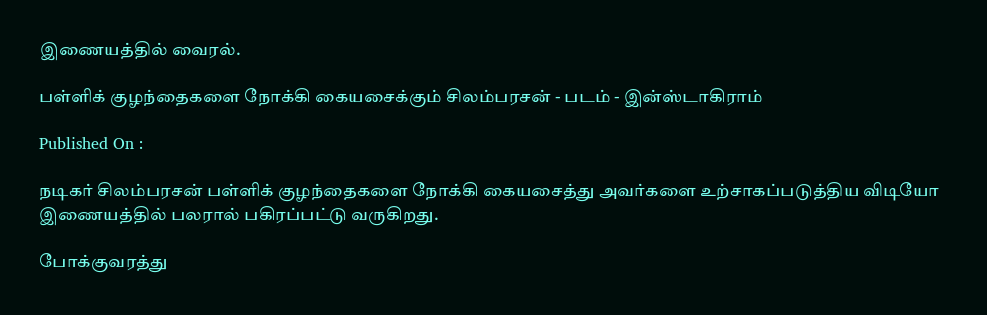இணையத்தில் வைரல்.

பள்ளிக் குழந்தைகளை நோக்கி கையசைக்கும் சிலம்பரசன் - படம் - இன்ஸ்டாகிராம்

Published On :

நடிகர் சிலம்பரசன் பள்ளிக் குழந்தைகளை நோக்கி கையசைத்து அவர்களை உற்சாகப்படுத்திய விடியோ இணையத்தில் பலரால் பகிரப்பட்டு வருகிறது.

போக்குவரத்து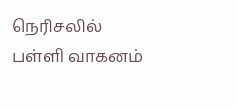நெரிசலில் பள்ளி வாகனம்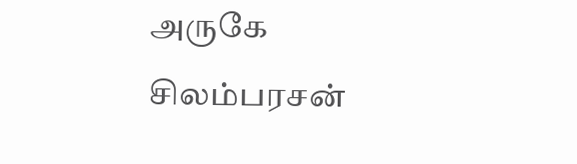அருகே சிலம்பரசன்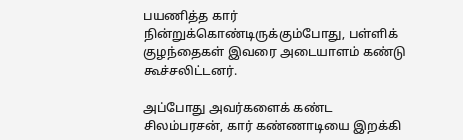பயணித்த கார் நின்றுக்கொண்டிருக்கும்போது, பள்ளிக் குழந்தைகள் இவரை அடையாளம் கண்டு கூச்சலிட்டனர்.

அப்போது அவர்களைக் கண்ட சிலம்பரசன், கார் கண்ணாடியை இறக்கி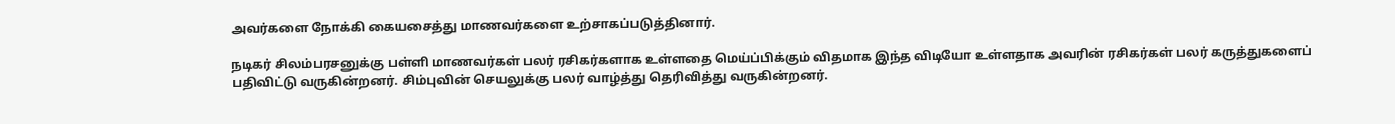அவர்களை நோக்கி கையசைத்து மாணவர்களை உற்சாகப்படுத்தினார்.

நடிகர் சிலம்பரசனுக்கு பள்ளி மாணவர்கள் பலர் ரசிகர்களாக உள்ளதை மெய்ப்பிக்கும் விதமாக இந்த விடியோ உள்ளதாக அவரின் ரசிகர்கள் பலர் கருத்துகளைப் பதிவிட்டு வருகின்றனர். சிம்புவின் செயலுக்கு பலர் வாழ்த்து தெரிவித்து வருகின்றனர்.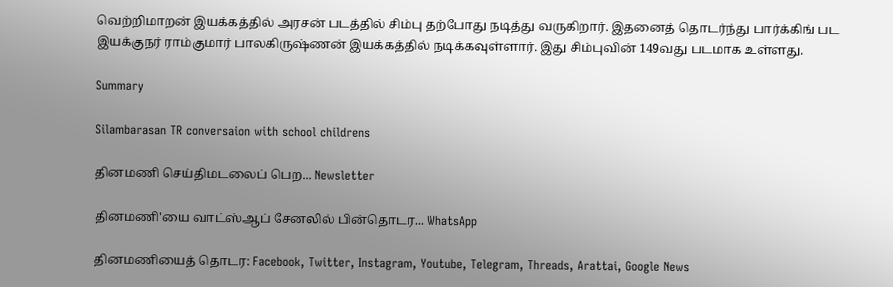வெற்றிமாறன் இயக்கத்தில் அரசன் படத்தில் சிம்பு தற்போது நடித்து வருகிறார். இதனைத் தொடர்ந்து பார்க்கிங் பட இயக்குநர் ராம்குமார் பாலகிருஷ்ணன் இயக்கத்தில் நடிக்கவுள்ளார். இது சிம்புவின் 149வது படமாக உள்ளது.

Summary

Silambarasan TR conversaion with school childrens

தினமணி செய்திமடலைப் பெற... Newsletter

தினமணி'யை வாட்ஸ்ஆப் சேனலில் பின்தொடர... WhatsApp

தினமணியைத் தொடர: Facebook, Twitter, Instagram, Youtube, Telegram, Threads, Arattai, Google News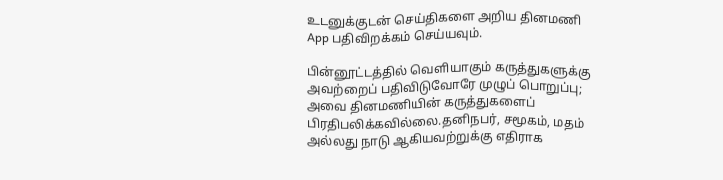உடனுக்குடன் செய்திகளை அறிய தினமணி App பதிவிறக்கம் செய்யவும்.

பின்னூட்டத்தில் வெளியாகும் கருத்துகளுக்கு அவற்றைப் பதிவிடுவோரே முழுப் பொறுப்பு; அவை தினமணியின் கருத்துகளைப் பிரதிபலிக்கவில்லை.தனிநபர், சமூகம், மதம் அல்லது நாடு ஆகியவற்றுக்கு எதிராக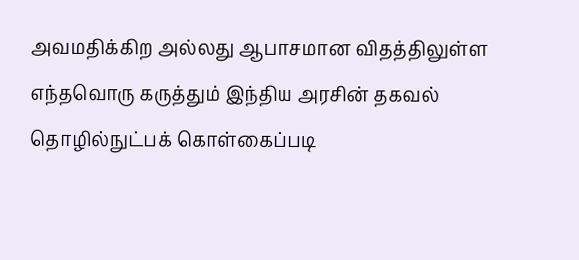அவமதிக்கிற அல்லது ஆபாசமான விதத்திலுள்ள எந்தவொரு கருத்தும் இந்திய அரசின் தகவல் தொழில்நுட்பக் கொள்கைப்படி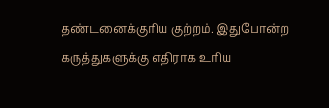தண்டனைக்குரிய குற்றம். இதுபோன்ற கருத்துகளுக்கு எதிராக உரிய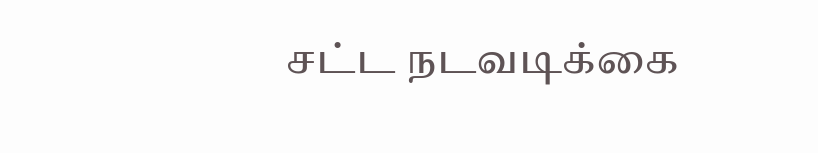சட்ட நடவடிக்கை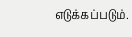எடுக்கப்படும்.